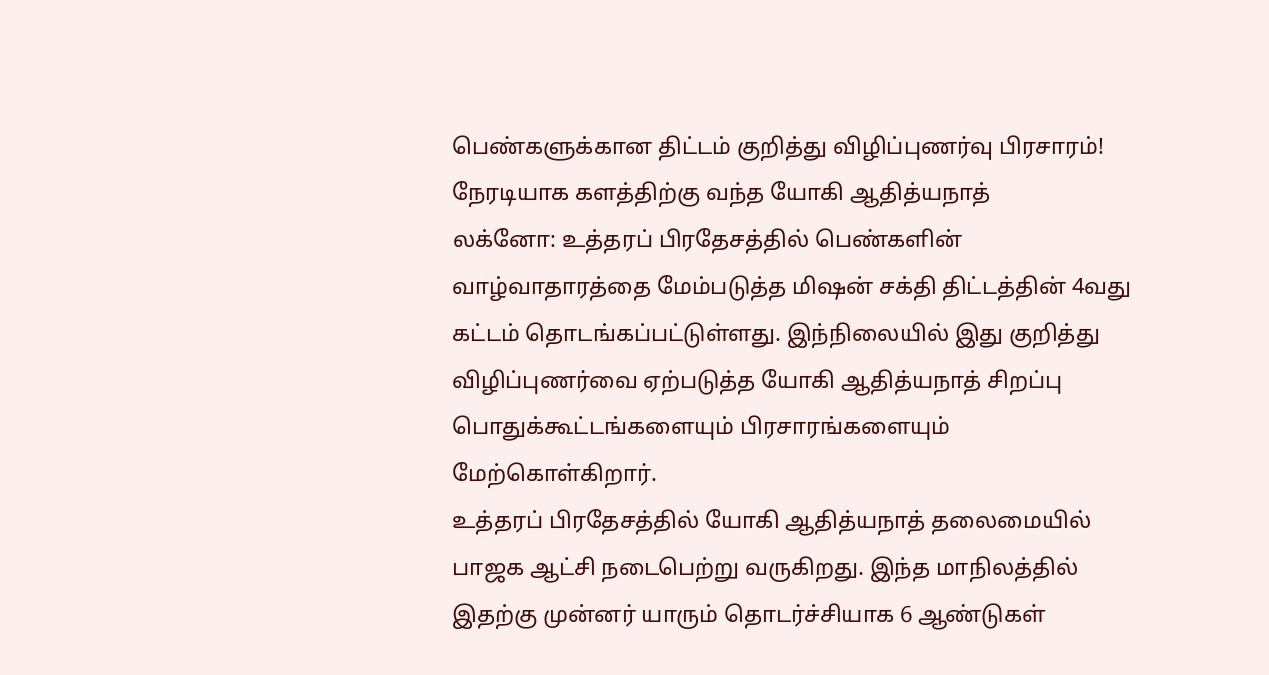பெண்களுக்கான திட்டம் குறித்து விழிப்புணர்வு பிரசாரம்! நேரடியாக களத்திற்கு வந்த யோகி ஆதித்யநாத்
லக்னோ: உத்தரப் பிரதேசத்தில் பெண்களின் வாழ்வாதாரத்தை மேம்படுத்த மிஷன் சக்தி திட்டத்தின் 4வது கட்டம் தொடங்கப்பட்டுள்ளது. இந்நிலையில் இது குறித்து விழிப்புணர்வை ஏற்படுத்த யோகி ஆதித்யநாத் சிறப்பு பொதுக்கூட்டங்களையும் பிரசாரங்களையும் மேற்கொள்கிறார்.
உத்தரப் பிரதேசத்தில் யோகி ஆதித்யநாத் தலைமையில் பாஜக ஆட்சி நடைபெற்று வருகிறது. இந்த மாநிலத்தில் இதற்கு முன்னர் யாரும் தொடர்ச்சியாக 6 ஆண்டுகள்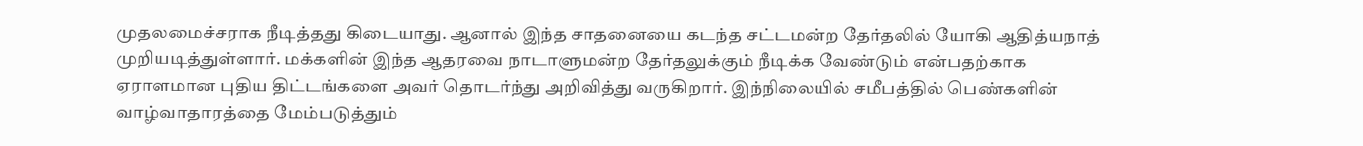முதலமைச்சராக நீடித்தது கிடையாது. ஆனால் இந்த சாதனையை கடந்த சட்டமன்ற தேர்தலில் யோகி ஆதித்யநாத் முறியடித்துள்ளார். மக்களின் இந்த ஆதரவை நாடாளுமன்ற தேர்தலுக்கும் நீடிக்க வேண்டும் என்பதற்காக ஏராளமான புதிய திட்டங்களை அவர் தொடர்ந்து அறிவித்து வருகிறார். இந்நிலையில் சமீபத்தில் பெண்களின் வாழ்வாதாரத்தை மேம்படுத்தும்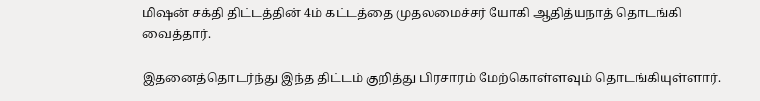மிஷன் சக்தி திட்டத்தின் 4ம் கட்டத்தை முதலமைச்சர் யோகி ஆதித்யநாத் தொடங்கி வைத்தார்.

இதனைத்தொடர்ந்து இந்த திட்டம் குறித்து பிரசாரம் மேற்கொள்ளவும் தொடங்கியுள்ளார்.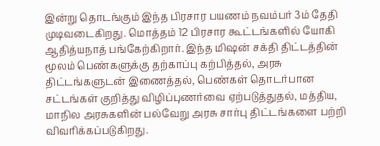இன்று தொடங்கும் இந்த பிரசார பயணம் நவம்பர் 3ம் தேதி முடிவடைகிறது. மொத்தம் 12 பிரசார கூட்டங்களில் யோகி ஆதித்யநாத் பங்கேற்கிறார். இந்த மிஷன் சக்தி திட்டத்தின் மூலம் பெண்களுக்கு தற்காப்பு கற்பித்தல், அரசு திட்டங்களுடன் இணைத்தல், பெண்கள் தொடர்பான சட்டங்கள் குறித்து விழிப்புணர்வை ஏற்படுத்துதல், மத்திய, மாநில அரசுகளின் பல்வேறு அரசு சார்பு திட்டங்களை பற்றி விவரிக்கப்படுகிறது.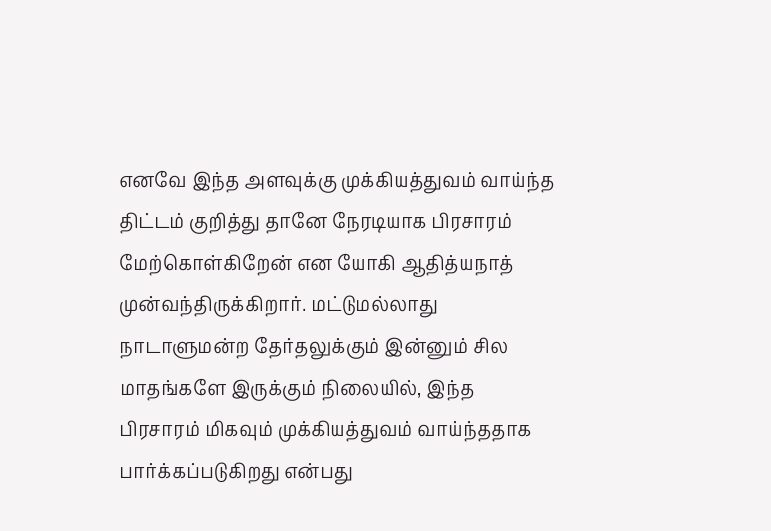எனவே இந்த அளவுக்கு முக்கியத்துவம் வாய்ந்த திட்டம் குறித்து தானே நேரடியாக பிரசாரம் மேற்கொள்கிறேன் என யோகி ஆதித்யநாத் முன்வந்திருக்கிறார். மட்டுமல்லாது நாடாளுமன்ற தேர்தலுக்கும் இன்னும் சில மாதங்களே இருக்கும் நிலையில், இந்த பிரசாரம் மிகவும் முக்கியத்துவம் வாய்ந்ததாக பார்க்கப்படுகிறது என்பது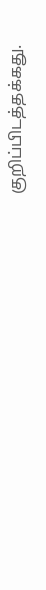குறிப்பிடத்தக்கது.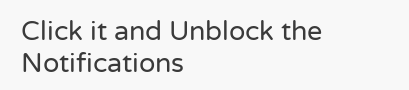Click it and Unblock the Notifications